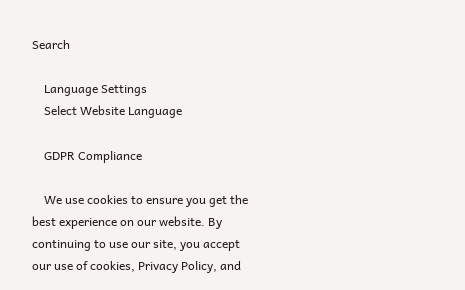Search

    Language Settings
    Select Website Language

    GDPR Compliance

    We use cookies to ensure you get the best experience on our website. By continuing to use our site, you accept our use of cookies, Privacy Policy, and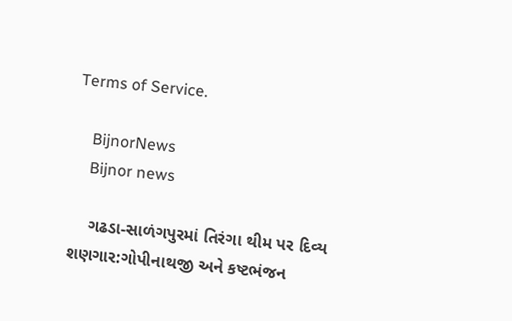Terms of Service.

    BijnorNews
    Bijnor news

    ગઢડા-સાળંગપુરમાં તિરંગા થીમ પર દિવ્ય શણગાર:ગોપીનાથજી અને કષ્ટભંજન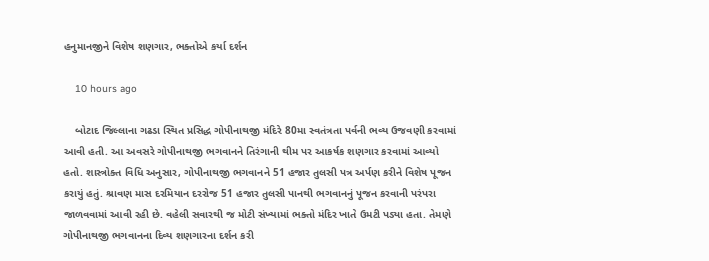હનુમાનજીને વિશેષ શણગાર, ભક્તોએ કર્યા દર્શન

    10 hours ago

    બોટાદ જિલ્લાના ગઢડા સ્થિત પ્રસિદ્ધ ગોપીનાથજી મંદિરે 80મા સ્વતંત્રતા પર્વની ભવ્ય ઉજવણી કરવામાં આવી હતી. આ અવસરે ગોપીનાથજી ભગવાનને તિરંગાની થીમ પર આકર્ષક શણગાર કરવામાં આવ્યો હતો. શાસ્ત્રોક્ત વિધિ અનુસાર, ગોપીનાથજી ભગવાનને 51 હજાર તુલસી પત્ર અર્પણ કરીને વિશેષ પૂજન કરાયું હતું. શ્રાવણ માસ દરમિયાન દરરોજ 51 હજાર તુલસી પાનથી ભગવાનનું પૂજન કરવાની પરંપરા જાળવવામાં આવી રહી છે. વહેલી સવારથી જ મોટી સંખ્યામાં ભક્તો મંદિર ખાતે ઉમટી પડ્યા હતા. તેમણે ગોપીનાથજી ભગવાનના દિવ્ય શણગારના દર્શન કરી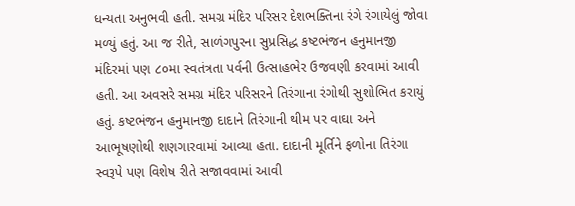ધન્યતા અનુભવી હતી. સમગ્ર મંદિર પરિસર દેશભક્તિના રંગે રંગાયેલું જોવા મળ્યું હતું. આ જ રીતે, સાળંગપુરના સુપ્રસિદ્ધ કષ્ટભંજન હનુમાનજી મંદિરમાં પણ ૮૦મા સ્વતંત્રતા પર્વની ઉત્સાહભેર ઉજવણી કરવામાં આવી હતી. આ અવસરે સમગ્ર મંદિર પરિસરને તિરંગાના રંગોથી સુશોભિત કરાયું હતું. કષ્ટભંજન હનુમાનજી દાદાને તિરંગાની થીમ પર વાઘા અને આભૂષણોથી શણગારવામાં આવ્યા હતા. દાદાની મૂર્તિને ફળોના તિરંગા સ્વરૂપે પણ વિશેષ રીતે સજાવવામાં આવી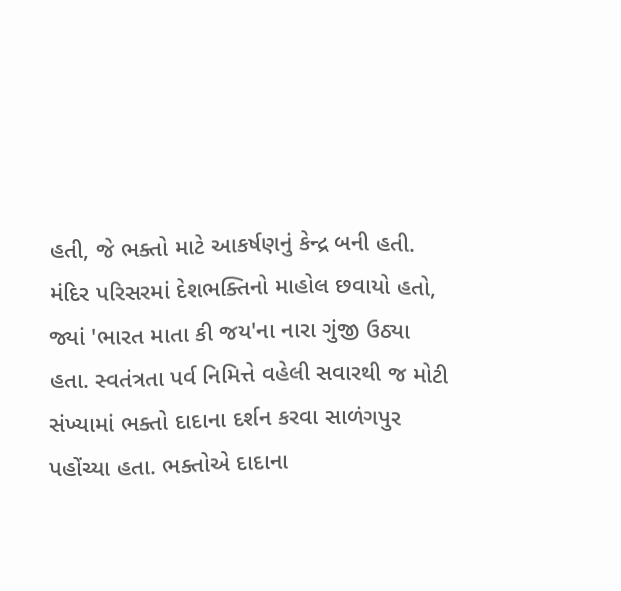હતી, જે ભક્તો માટે આકર્ષણનું કેન્દ્ર બની હતી. મંદિર પરિસરમાં દેશભક્તિનો માહોલ છવાયો હતો, જ્યાં 'ભારત માતા કી જય'ના નારા ગુંજી ઉઠ્યા હતા. સ્વતંત્રતા પર્વ નિમિત્તે વહેલી સવારથી જ મોટી સંખ્યામાં ભક્તો દાદાના દર્શન કરવા સાળંગપુર પહોંચ્યા હતા. ભક્તોએ દાદાના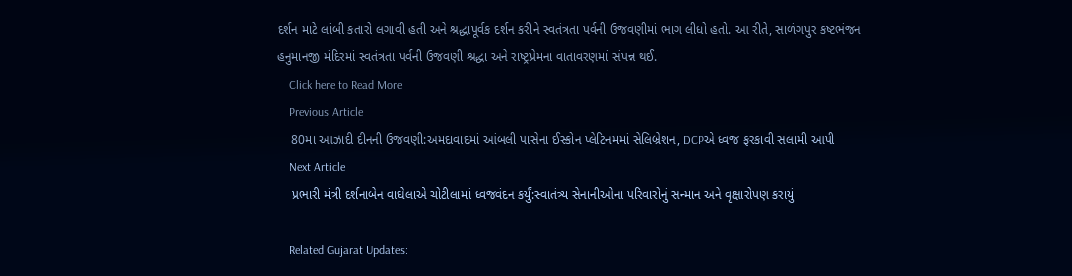દર્શન માટે લાંબી કતારો લગાવી હતી અને શ્રદ્ધાપૂર્વક દર્શન કરીને સ્વતંત્રતા પર્વની ઉજવણીમાં ભાગ લીધો હતો. આ રીતે, સાળંગપુર કષ્ટભંજન હનુમાનજી મંદિરમાં સ્વતંત્રતા પર્વની ઉજવણી શ્રદ્ધા અને રાષ્ટ્રપ્રેમના વાતાવરણમાં સંપન્ન થઈ.
    Click here to Read More
    Previous Article
    80મા આઝાદી દીનની ઉજવણી:અમદાવાદમાં આંબલી પાસેના ઈસ્કોન પ્લેટિનમમાં સેલિબ્રેશન, DCPએ ધ્વજ ફરકાવી સલામી આપી
    Next Article
    પ્રભારી મંત્રી દર્શનાબેન વાઘેલાએ ચોટીલામાં ધ્વજવંદન કર્યું:સ્વાતંત્ર્ય સેનાનીઓના પરિવારોનું સન્માન અને વૃક્ષારોપણ કરાયું

    Related Gujarat Updates: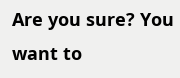Are you sure? You want to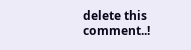delete this comment..!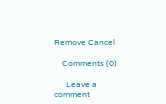Remove Cancel

    Comments (0)

      Leave a comment